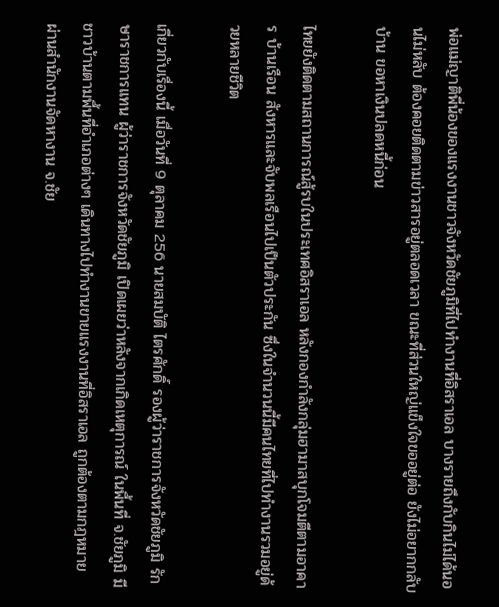พ่อแม่ญาติพี่น้องของแรงงานชาวจังหวัดชัยภูมิที่ไปทำงานที่อิสราเอล บางรายถึงกับกินไม่ได้นอนไม่หลับ ต้องคอยติดตามข่าวสารอยู่ตลอดเวลา ขณะที่ส่วนใหญ่แข็งใจขออยู่ต่อ ยังไม่อยากกลับบ้าน ขอหาเงินปลดหนี้ก่อน

ไทยยังติดตามสถานการณ์สู้รบในประเทศอิสราเอล หลังกองกำลังกลุ่มฮามาสบุกโจมตีตามอาคาร บ้านเรือน สังหารและจับพลเรือนไปเป็นตัวประกัน ซึ่งในจำนวนนี้มีคนไทยที่ไปทำงานรวมอยู่ด้วยหลายชีวิต

เกี่ยวกับเรื่องนี้ เมื่อวันที่ 9 ตุลาคม 256 นายสมบัติ ไตรศักดิ์ รองผู้ว่าราชการจังหวัดชัยภูมิ รักษาราชการแทน ผู้ว่าราชการจังหวัดชัยภูมิ เปิดเผยว่าหลังจากเกิดเหตุการณ์ ในพื้นที่ จ.ชัยภูมิ มีชาวบ้านตามพื้นที่อำเภอต่างๆ เดินทางไปทำงานขายแรงงานที่อิสราเอล ถูกต้องตามกฎหมาย ผ่านสำนักงานจัดหางาน จ.ชัย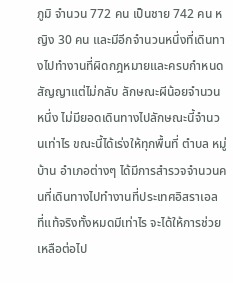ภูมิ จำนวน 772 คน เป็นชาย 742 คน หญิง 30 คน และมีอีกจำนวนหนึ่งที่เดินทางไปทำงานที่ผิดกฎหมายและครบกำหนดสัญญาแต่ไม่กลับ ลักษณะผีน้อยจำนวนหนึ่ง ไม่มียอดเดินทางไปลักษณะนี้จำนวนเท่าไร ขณะนี้ได้เร่งให้ทุกพื้นที่ ตำบล หมู่บ้าน อำเภอต่างๆ ได้มีการสำรวจจำนวนคนที่เดินทางไปทำงานที่ประเทศอิสราเอล ที่แท้จริงทั้งหมดมีเท่าไร จะได้ให้การช่วยเหลือต่อไป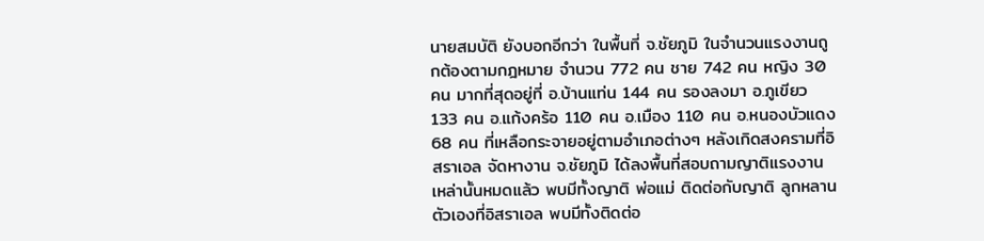นายสมบัติ ยังบอกอีกว่า ในพื้นที่ จ.ชัยภูมิ ในจำนวนแรงงานถูกต้องตามกฎหมาย จำนวน 772 คน ชาย 742 คน หญิง 30 คน มากที่สุดอยู่ที่ อ.บ้านแท่น 144 คน รองลงมา อ.ภูเขียว 133 คน อ.แก้งคร้อ 110 คน อ.เมือง 110 คน อ.หนองบัวแดง 68 คน ที่เหลือกระจายอยู่ตามอำเภอต่างๆ หลังเกิดสงครามที่อิสราเอล จัดหางาน จ.ชัยภูมิ ได้ลงพื้นที่สอบถามญาติแรงงานเหล่านั้นหมดแล้ว พบมีทั้งญาติ พ่อแม่ ติดต่อกับญาติ ลูกหลานตัวเองที่อิสราเอล พบมีทั้งติดต่อ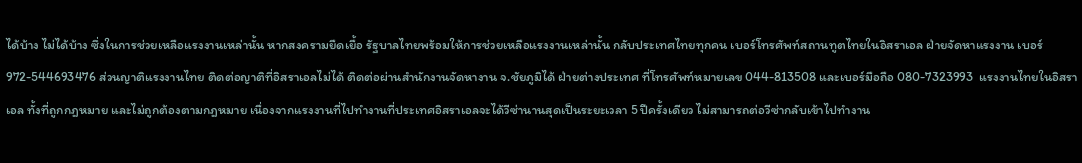ได้บ้าง ไม่ได้บ้าง ซึ่งในการช่วยเหลือแรงงานเหล่านั้น หากสงครามยืดเยื้อ รัฐบาลไทยพร้อมให้การช่วยเหลือแรงงานเหล่านั้น กลับประเทศไทยทุกคน เบอร์โทรศัพท์สถานทูตไทยในอิสราเอล ฝ่ายจัดหาแรงงาน เบอร์ 972-544693476 ส่วนญาติแรงงานไทย ติดต่อญาติที่อิสราเอลไม่ได้ ติดต่อผ่านสำนักงานจัดหางาน จ.ชัยภูมิได้ ฝ่ายต่างประเทศ ที่โทรศัพท์หมายเลข 044-813508 และเบอร์มือถือ 080-7323993  แรงงานไทยในอิสราเอล ทั้งที่ถูกกฎหมาย และไม่ถูกต้องตามกฎหมาย เนื่องจากแรงงานที่ไปทำงานที่ประเทศอิสราเอลจะได้วีซ่านานสุดเป็นระยะเวลา 5 ปีครั้งเดียว ไม่สามารถต่อวีซ่ากลับเข้าไปทำงาน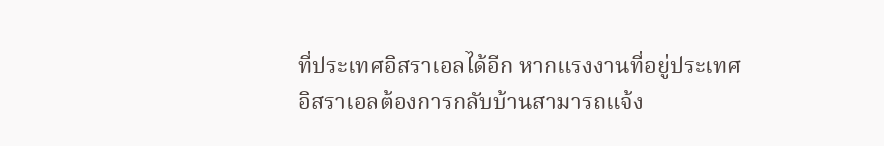ที่ประเทศอิสราเอลได้อีก หากแรงงานที่อยู่ประเทศอิสราเอลต้องการกลับบ้านสามารถแจ้ง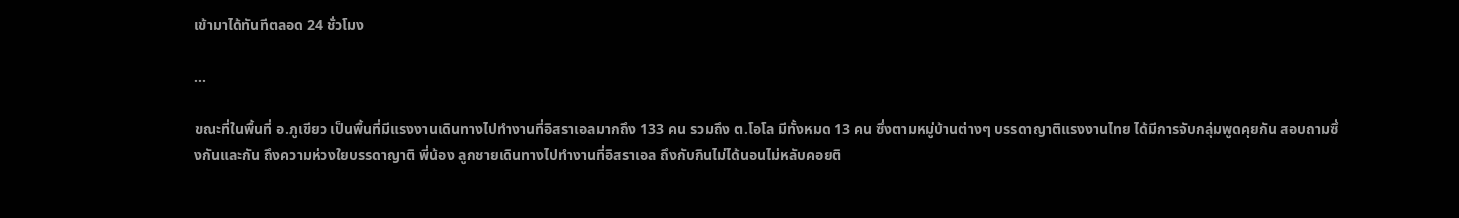เข้ามาได้ทันทีตลอด 24 ชั่วโมง

...

ขณะที่ในพื้นที่ อ.ภูเขียว เป็นพื้นที่มีแรงงานเดินทางไปทำงานที่อิสราเอลมากถึง 133 คน รวมถึง ต.โอโล มีทั้งหมด 13 คน ซึ่งตามหมู่บ้านต่างๆ บรรดาญาติแรงงานไทย ได้มีการจับกลุ่มพูดคุยกัน สอบถามซึ่งกันและกัน ถึงความห่วงใยบรรดาญาติ พี่น้อง ลูกชายเดินทางไปทำงานที่อิสราเอล ถึงกับกินไม่ได้นอนไม่หลับคอยติ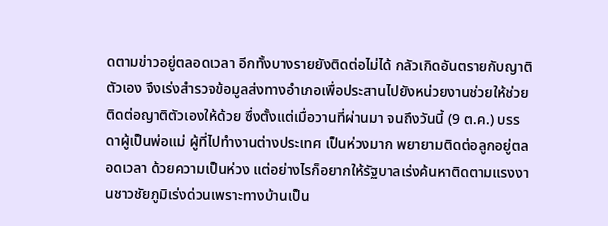ดตามข่าวอยู่ตลอดเวลา อีกทั้งบางรายยังติดต่อไม่ได้ กลัวเกิดอันตรายกับญาติตัวเอง จึงเร่งสำรวจข้อมูลส่งทางอำเภอเพื่อประสานไปยังหน่วยงานช่วยให้ช่วยติดต่อญาติตัวเองให้ด้วย ซึ่งตั้งแต่เมื่อวานที่ผ่านมา จนถึงวันนี้ (9 ต.ค.) บรรดาผู้เป็นพ่อแม่ ผู้ที่ไปทำงานต่างประเทศ เป็นห่วงมาก พยายามติดต่อลูกอยู่ตลอดเวลา ด้วยความเป็นห่วง แต่อย่างไรก็อยากให้รัฐบาลเร่งค้นหาติดตามแรงงานชาวชัยภูมิเร่งด่วนเพราะทางบ้านเป็น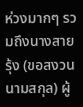ห่วงมากๆ รวมถึงนางสายรุ้ง (ขอสงวนนามสกุล) ผู้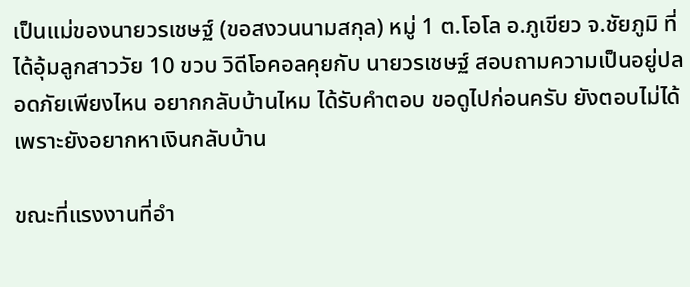เป็นแม่ของนายวรเชษฐ์ (ขอสงวนนามสกุล) หมู่ 1 ต.โอโล อ.ภูเขียว จ.ชัยภูมิ ที่ได้อุ้มลูกสาววัย 10 ขวบ วิดีโอคอลคุยกับ นายวรเชษฐ์ สอบถามความเป็นอยู่ปลอดภัยเพียงไหน อยากกลับบ้านไหม ได้รับคำตอบ ขอดูไปก่อนครับ ยังตอบไม่ได้เพราะยังอยากหาเงินกลับบ้าน

ขณะที่แรงงานที่อำ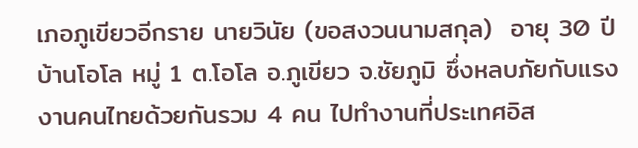เภอภูเขียวอีกราย นายวินัย (ขอสงวนนามสกุล)  อายุ 30 ปี บ้านโอโล หมู่ 1 ต.โอโล อ.ภูเขียว จ.ชัยภูมิ ซึ่งหลบภัยกับแรงงานคนไทยด้วยกันรวม 4 คน ไปทำงานที่ประเทศอิส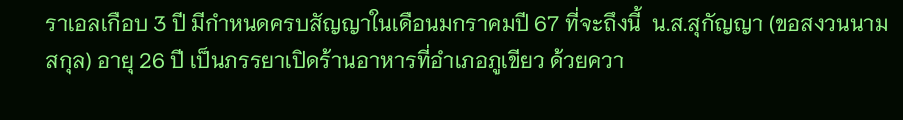ราเอลเกือบ 3 ปี มีกำหนดครบสัญญาในเดือนมกราคมปี 67 ที่จะถึงนี้  น.ส.สุกัญญา (ขอสงวนนามสกุล) อายุ 26 ปี เป็นภรรยาเปิดร้านอาหารที่อำเภอภูเขียว ด้วยควา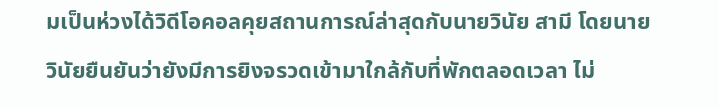มเป็นห่วงได้วิดีโอคอลคุยสถานการณ์ล่าสุดกับนายวินัย สามี โดยนายวินัยยืนยันว่ายังมีการยิงจรวดเข้ามาใกล้กับที่พักตลอดเวลา ไม่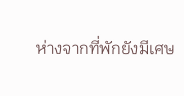ห่างจากที่พักยังมีเศษ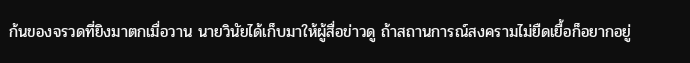ก้นของจรวดที่ยิงมาตกเมื่อวาน นายวินัยได้เก็บมาให้ผู้สื่อข่าวดู ถ้าสถานการณ์สงครามไม่ยืดเยื้อก็อยากอยู่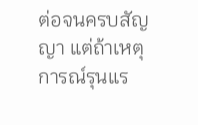ต่อจนครบสัญญา แต่ถ้าเหตุการณ์รุนแร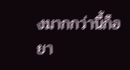งมากกว่านี้ก็อยา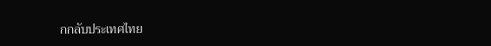กกลับประเทศไทย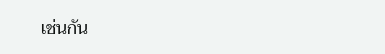เช่นกัน